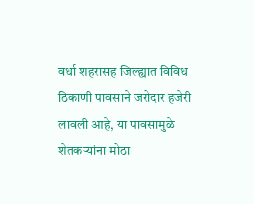वर्धा शहरासह जिल्ह्यात विविध ठिकाणी पावसाने जरोदार हजेरी लावली आहे, या पावसामुळे शेतकऱ्यांना मोठा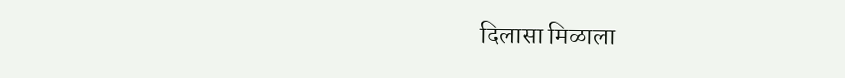दिलासा मिळाला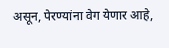असून, पेरण्यांना वेग येणार आहे,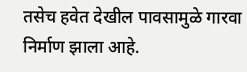तसेच हवेत देखील पावसामुळे गारवा निर्माण झाला आहे.